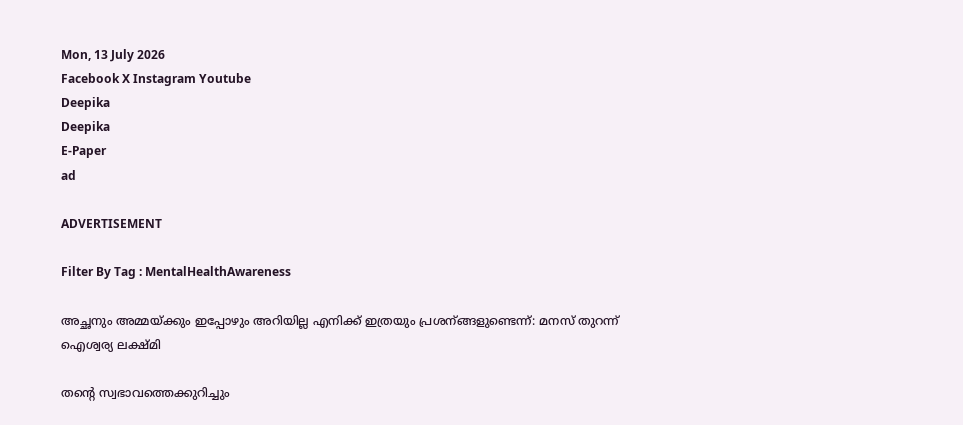Mon, 13 July 2026
Facebook X Instagram Youtube
Deepika
Deepika
E-Paper
ad

ADVERTISEMENT

Filter By Tag : MentalHealthAwareness

അച്ഛനും അമ്മയ്ക്കും ഇപ്പോഴും അറിയില്ല എനിക്ക് ഇത്രയും പ്രശന്ങ്ങളുണ്ടെന്ന്: മനസ് തുറന്ന് ഐശ്വര്യ ലക്ഷ്മി

തന്‍റെ സ്വഭാവത്തെക്കുറിച്ചും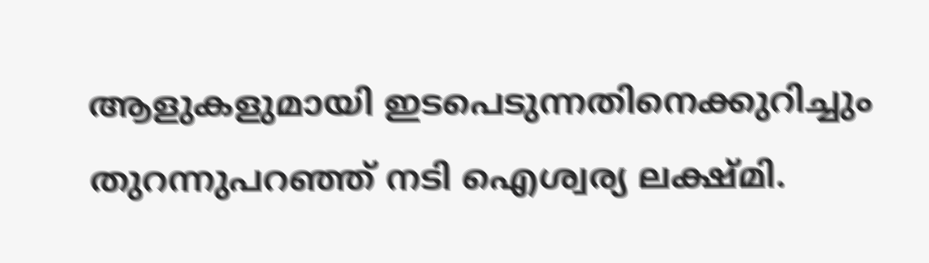ആളുകളുമായി ഇടപെടുന്നതിനെക്കുറിച്ചും തുറന്നുപറഞ്ഞ് നടി ഐശ്വര്യ ലക്ഷ്മി.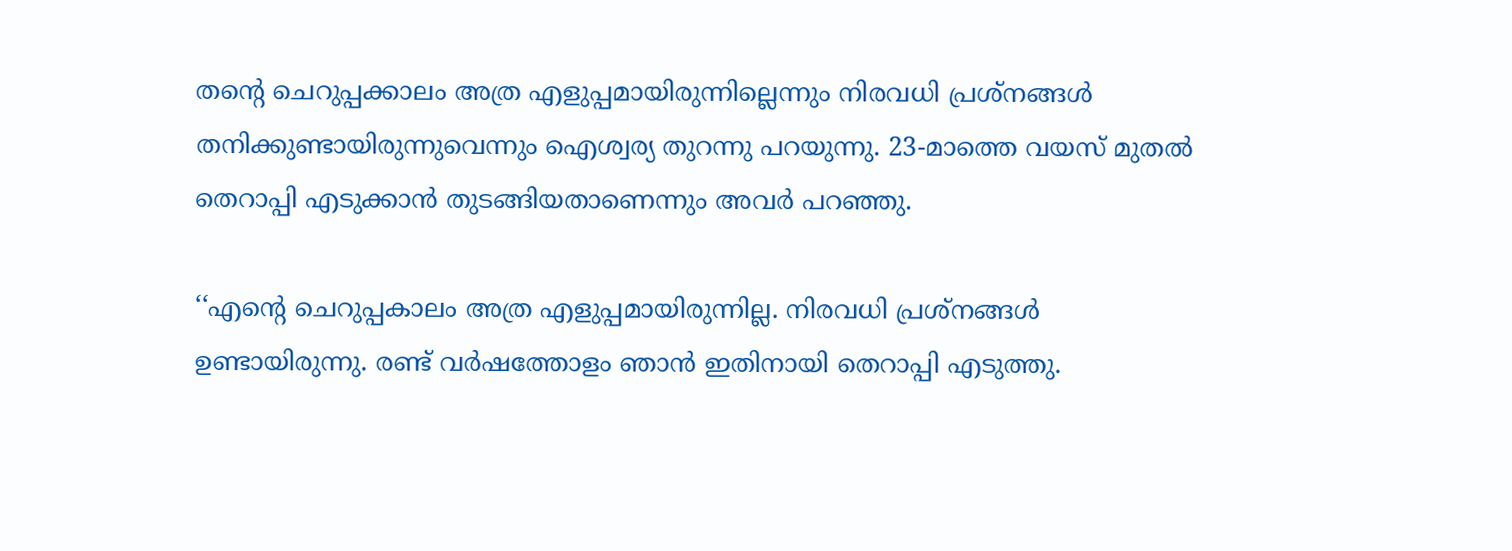തന്‍റെ ചെറുപ്പക്കാലം അത്ര എളുപ്പമായിരുന്നില്ലെന്നും നിരവധി പ്രശ്നങ്ങൾ തനിക്കുണ്ടായിരുന്നുവെന്നും ഐശ്വര്യ തുറന്നു പറയുന്നു. 23-മാത്തെ വയസ് മുതൽ തെറാപ്പി എടുക്കാൻ തുടങ്ങിയതാണെന്നും അവർ പറഞ്ഞു.

‘‘എന്‍റെ ചെറുപ്പകാലം അത്ര എളുപ്പമായിരുന്നില്ല. നിരവധി പ്രശ്നങ്ങൾ ഉണ്ടായിരുന്നു. രണ്ട് വർഷത്തോളം ഞാൻ ഇതിനായി തെറാപ്പി എടുത്തു.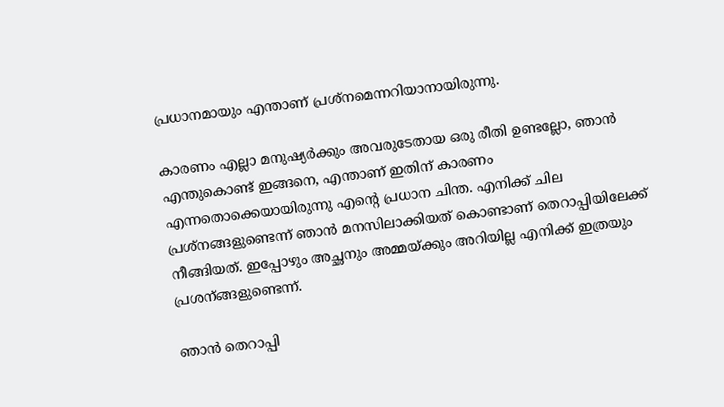പ്രധാനമായും എന്താണ് പ്രശ്നമെന്നറിയാനായിരുന്നു.

കാരണം എല്ലാ മനുഷ്യർ‌ക്കും അവരുടേതായ ഒരു രീതി ഉണ്ടല്ലോ, ഞാൻ എന്തുകൊണ്ട് ഇങ്ങനെ, എന്താണ് ഇതിന് കാരണം എന്നതൊക്കെയായിരുന്നു എന്‍റെ പ്രധാന ചിന്ത. എനിക്ക് ചില പ്രശ്നങ്ങളുണ്ടെന്ന് ഞാൻ മനസിലാക്കിയത് കൊണ്ടാണ് തെറാപ്പിയിലേക്ക് നീങ്ങിയത്. ഇപ്പോഴും അച്ഛനും അമ്മയ്ക്കും അറിയില്ല എനിക്ക് ഇത്രയും പ്രശന്ങ്ങളുണ്ടെന്ന്.

ഞാൻ തെറാപ്പി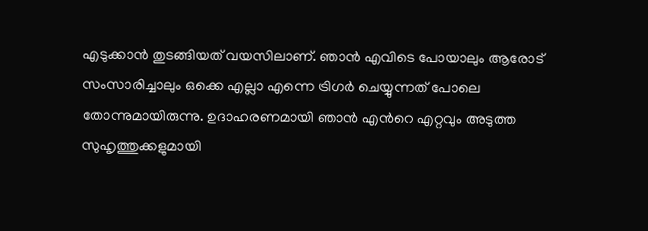എടുക്കാൻ തുടങ്ങിയത് വയസിലാണ്. ഞാൻ എവിടെ പോയാലും ആരോട് സംസാരിച്ചാലും ഒക്കെ എല്ലാ എന്നെ ട്രിഗർ ചെയ്യുന്നത് പോലെ തോന്നുമായിരുന്നു. ഉദാഹരണമായി ഞാൻ എന്‍റെ എറ്റവും അടുത്ത സുഹൃത്തുക്കളുമായി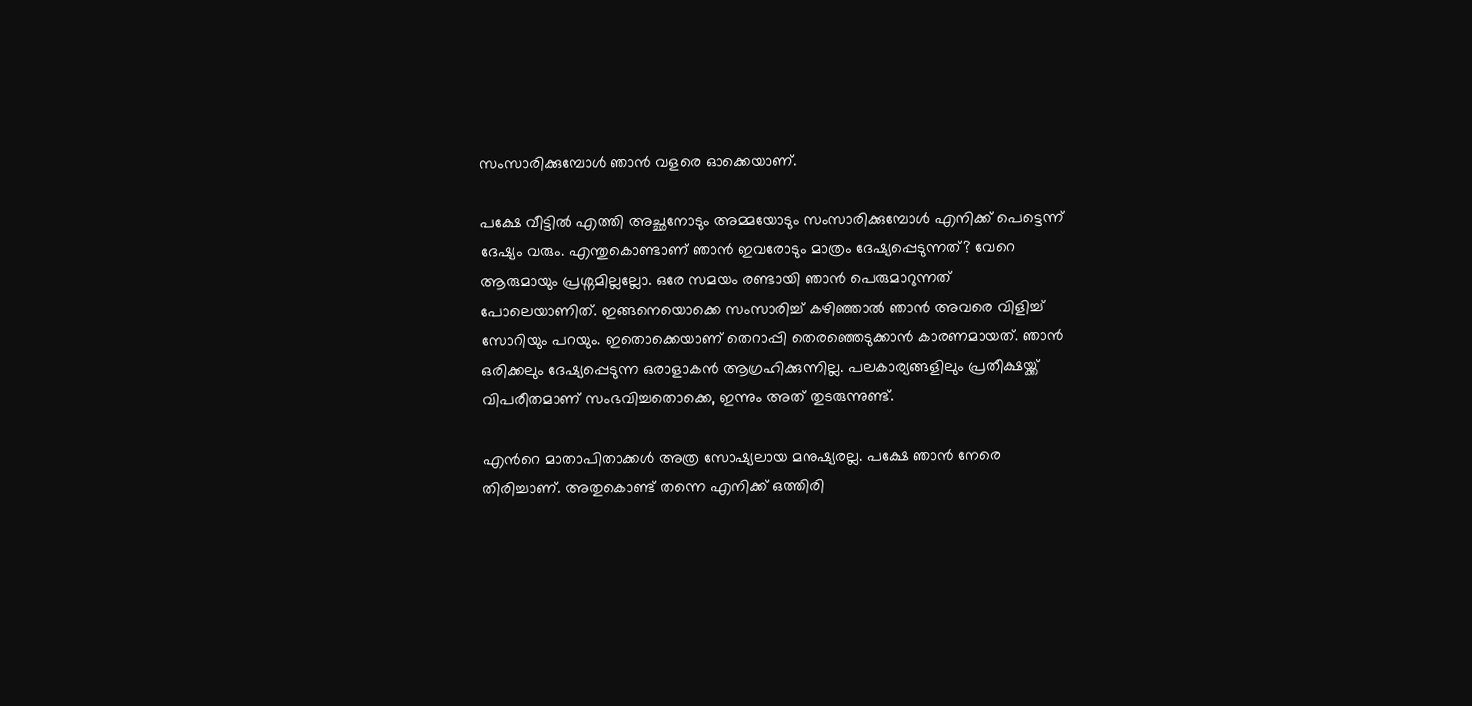സംസാരിക്കുമ്പോൾ ഞാൻ വളരെ ഓക്കെയാണ്.

പക്ഷേ വീട്ടിൽ എത്തി അച്ഛനോടും അമ്മയോടും സംസാരിക്കുമ്പോൾ എനിക്ക് പെട്ടെന്ന് ദേഷ്യം വരും. എന്തുകൊണ്ടാണ് ഞാന്‍ ഇവരോടും മാത്രം ദേഷ്യപ്പെടുന്നത്? വേറെ ആരുമായും പ്രശ്നമില്ലല്ലോ. ഒരേ സമയം രണ്ടായി ഞാൻ പെരുമാറുന്നത് പോലെയാണിത്. ഇങ്ങനെയൊക്കെ സംസാരിച്ച് കഴിഞ്ഞാൽ ഞാൻ അവരെ വിളിച്ച് സോറിയും പറയും. ഇതൊക്കെയാണ് തെറാപ്പി തെരഞ്ഞെടുക്കാൻ കാരണമായത്. ഞാൻ ഒരിക്കലും ദേഷ്യപ്പെടുന്ന ഒരാളാകന്‍ ആഗ്രഹിക്കുന്നില്ല. പലകാര്യങ്ങളിലും പ്രതീക്ഷയ്ക്ക് വിപരീതമാണ് സംഭവിച്ചതൊക്കെ, ഇന്നും അത് തുടരുന്നുണ്ട്.

എന്‍റെ മാതാപിതാക്കൾ അത്ര സോഷ്യലായ മനുഷ്യരല്ല. പക്ഷേ ഞാൻ നേരെ തിരിച്ചാണ്. അതുകൊണ്ട് തന്നെ എനിക്ക് ഒത്തിരി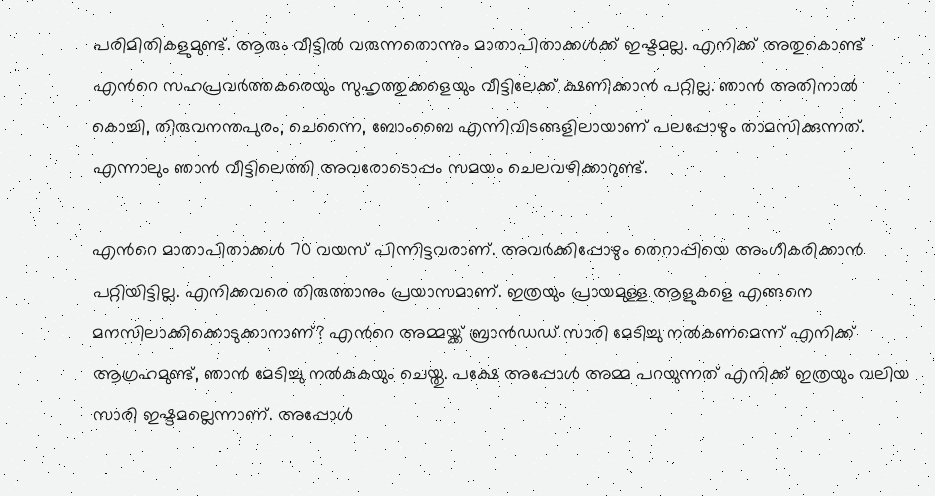പരിമിതികളുമുണ്ട്. ആരും വീട്ടിൽ വരുന്നതൊന്നും മാതാപിതാക്കൾക്ക് ഇഷ്ടമല്ല. എനിക്ക് അതുകൊണ്ട് എന്‍റെ സഹപ്രവർത്തകരെയും സുഹൃത്തുക്കളെയും വീട്ടിലേക്ക് ക്ഷണിക്കാൻ പറ്റില്ല. ഞാന്‍ അതിനാൽ കൊച്ചി, തിരുവനന്തപുരം, ചെന്നൈ, ബോംബൈ എന്നിവിടങ്ങളിലായാണ് പലപ്പോഴും താമസിക്കുന്നത്. എന്നാലും ഞാൻ വീട്ടിലെത്തി അവരോടൊപ്പം സമയം ചെലവഴിക്കാറുണ്ട്.

എന്‍റെ മാതാപിതാക്കള്‍ 70 വയസ് പിന്നിട്ടവരാണ്. അവർക്കിപ്പോഴും തെറാപ്പിയെ അംഗീകരിക്കാൻ പറ്റിയിട്ടില്ല. എനിക്കവരെ തിരുത്താനും പ്രയാസമാണ്. ഇത്രയും പ്രായമുള്ള ആളുകളെ എങ്ങനെ മനസിലാക്കിക്കൊടുക്കാനാണ്? എന്‍റെ അമ്മയ്ക്ക് ബ്രാൻഡഡ് സാരി മേടിച്ചു നൽകണമെന്ന് എനിക്ക് ആഗ്രഹമുണ്ട്, ഞാൻ മേടിച്ചു നൽകുകയും ചെയ്തു. പക്ഷേ അപ്പോള്‍ അമ്മ പറയുന്നത് എനിക്ക് ഇത്രയും വലിയ സാരി ഇഷ്ടമല്ലെന്നാണ്. അപ്പോൾ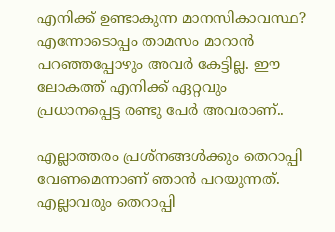എനിക്ക് ഉണ്ടാകുന്ന മാനസികാവസ്ഥ? എന്നോടൊപ്പം താമസം മാറാൻ പറഞ്ഞപ്പോഴും അവർ കേട്ടില്ല. ഈ ലോകത്ത് എനിക്ക് ഏറ്റവും പ്രധാനപ്പെട്ട രണ്ടു പേർ അവരാണ്..

എല്ലാത്തരം പ്രശ്നങ്ങൾക്കും തെറാപ്പി വേണമെന്നാണ് ഞാൻ പറയുന്നത്. എല്ലാവരും തെറാപ്പി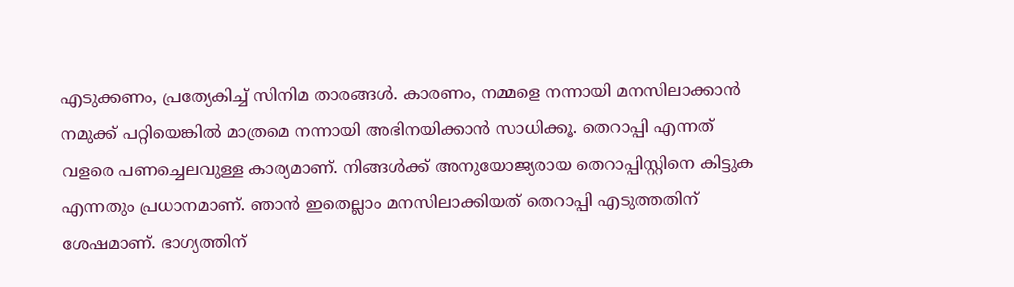എടുക്കണം, പ്രത്യേകിച്ച് സിനിമ താരങ്ങള്‍. കാരണം, നമ്മളെ നന്നായി മനസിലാക്കാൻ നമുക്ക് പറ്റിയെങ്കിൽ മാത്രമെ നന്നായി അഭിനയിക്കാൻ സാധിക്കൂ. തെറാപ്പി എന്നത് വളരെ പണച്ചെലവുള്ള കാര്യമാണ്. നിങ്ങള്‍ക്ക് അനുയോജ്യരായ തെറാപ്പിസ്റ്റിനെ കിട്ടുക എന്നതും പ്രധാനമാണ്. ഞാൻ ഇതെല്ലാം മനസിലാക്കിയത് തെറാപ്പി എടുത്തതിന് ശേഷമാണ്. ഭാഗ്യത്തിന്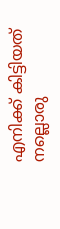എനിക്ക് കിട്ടിയത് നല്ലൊരു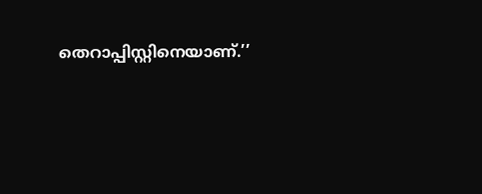തെറാപ്പിസ്റ്റിനെയാണ്.’’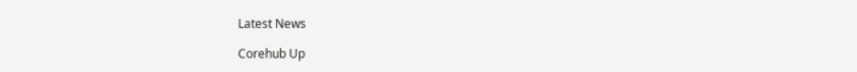Latest News

Corehub Up